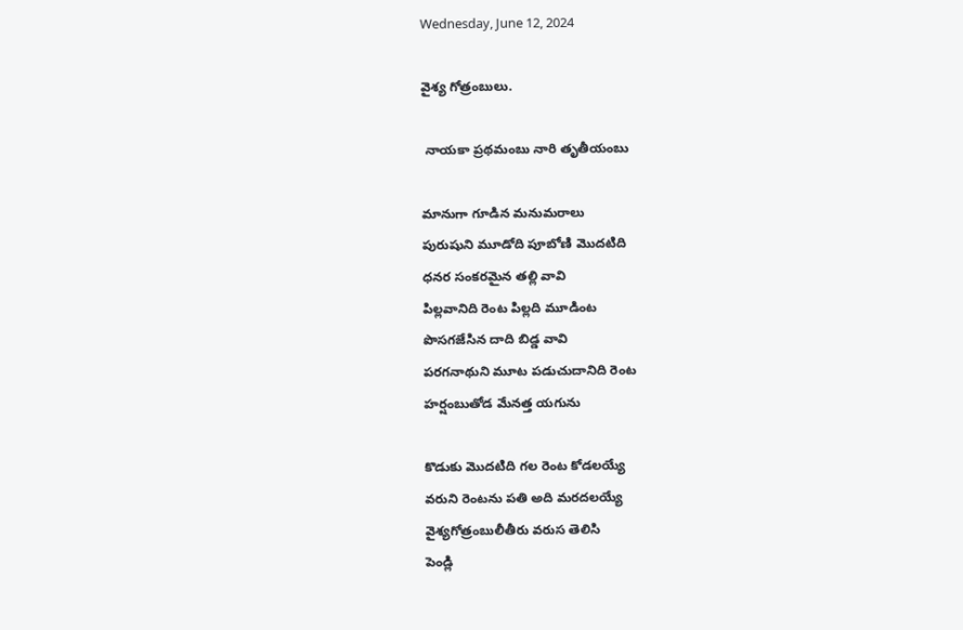Wednesday, June 12, 2024

వైశ్య గోత్రంబులు.

 నాయకా ప్రథమంబు నారి తృతీయంబు

మానుగా గూడిన మనుమరాలు
పురుషుని మూడోది పూబోణి మొదటిది
ధనర సంకరమైన తల్లి వావి
పిల్లవానిది రెంట పిల్లది మూడింట
పొసగజేసిన దాది బిడ్డ వావి
పరగనాథుని మూట పడుచుదానిది రెంట
హర్షంబుతోడ మేనత్త యగును

కొడుకు మొదటిది గల రెంట కోడలయ్యే
వరుని రెంటను పతి అది మరదలయ్యే
వైశ్యగోత్రంబులీతీరు వరుస తెలిసి
పెండ్లి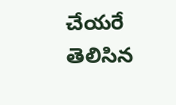చేయరే తెలిసిన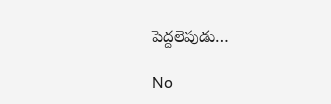పెద్దలెపుడు…

No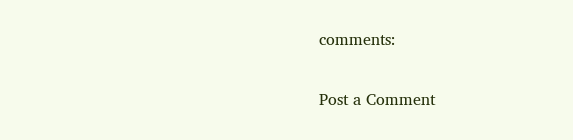comments:

Post a Comment